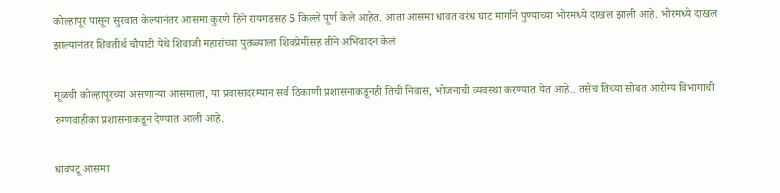कोल्हापूर पासून सुरवात केल्यानंतर आसमा कुरणे हिने रायगडसह 5 किल्ले पूर्ण केले आहेत. आता आसमा धावत वरंध घाट मार्गाने पुण्याच्या भोरमध्ये दाखल झाली आहे. भोरमध्ये दाखल झाल्यानंतर शिवतीर्थ चौपाटी येथे शिवाजी महारांच्या पुतळ्याला शिवप्रेमींसह तीने अभिवादन केलं

मूळची कोल्हापूरच्या असणाऱ्या आसमाला, या प्रवासादरम्यान सर्व ठिकाणी प्रशासनाकडूनही तिची निवास, भोजनाची व्यवस्था करण्यात येत आहे.. तसेच तिच्या सोबत आरोग्य विभागाची रुग्णवाहीका प्रशासनाकडून देण्यात आली आहे.

धावपटू आसमा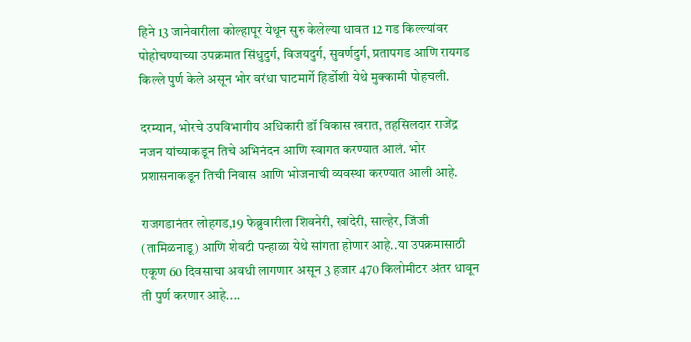हिने 13 जानेवारीला कोल्हापूर येथून सुरु केलेल्या धावत 12 गड किल्ल्यांवर पोहोचण्याच्या उपक्रमात सिंधुदुर्ग, विजयदुर्ग, सुवर्णदुर्ग, प्रतापगड आणि रायगड किल्ले पुर्ण केले असून भोर वरंधा घाटमार्गे हिर्डोशी येथे मुक्कामी पोहचली.

दरम्यान, भोरचे उपविभागीय अधिकारी डॉ विकास खरात, तहसिलदार राजेंद्र नजन यांच्याकडून तिचे अभिनंदन आणि स्वागत करण्यात आलं. भोर प्रशासनाकडून तिची निवास आणि भोजनाची व्यवस्था करण्यात आली आहे.

राजगडानंतर लोहगड,19 फेब्रुवारीला शिवनेरी, खांदेरी, साल्हेर, जिंजी (तामिळनाडू) आणि शेवटी पन्हाळा येथे सांगता होणार आहे..या उपक्रमासाठी एकूण 60 दिवसाचा अवधी लागणार असून 3 हजार 470 किलोमीटर अंतर धावून ती पुर्ण करणार आहे....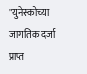"युनेस्कोच्या जागतिक दर्जा प्राप्त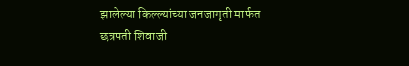झालेल्या किल्ल्यांच्या जनजागृती मार्फत छत्रपती शिवाजी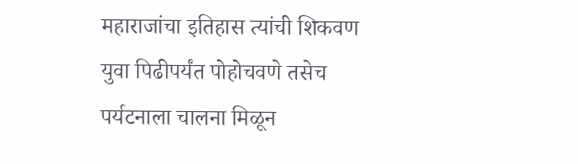महाराजांचा इतिहास त्यांची शिकवण युवा पिढीपर्यंत पोहोचवणे तसेच पर्यटनाला चालना मिळून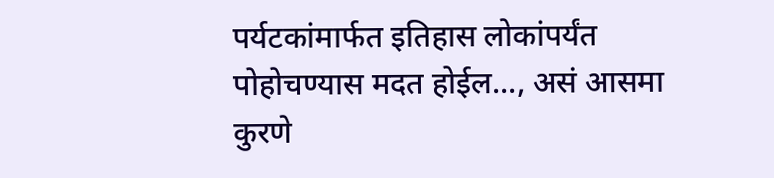पर्यटकांमार्फत इतिहास लोकांपर्यंत पोहोचण्यास मदत होईल..., असं आसमा कुरणे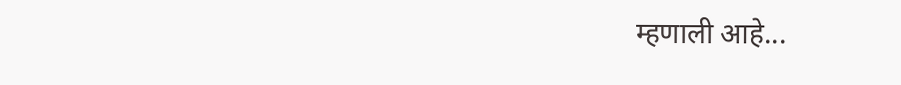म्हणाली आहे...